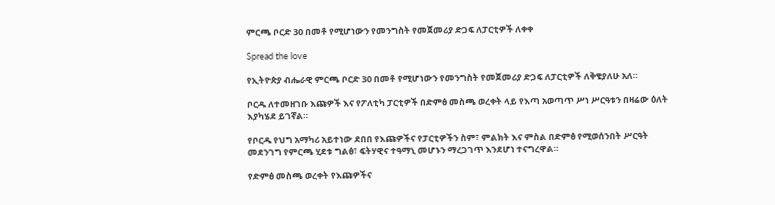ምርጫ ቦርድ 30 በመቶ የሚሆነውን የመንግስት የመጀመሪያ ድጋፍ ለፓርቲዎች ለቀቀ

Spread the love

የኢትዮጵያ ብሔራዊ ምርጫ ቦርድ 30 በመቶ የሚሆነውን የመንግስት የመጀመሪያ ድጋፍ ለፓርቲዎች ለቅቄያለሁ አለ።

ቦርዱ ለተመዘገቡ እጩዎች እና የፖለቲካ ፓርቲዎች በድምፅ መስጫ ወረቀት ላይ የእጣ አወጣጥ ሥነ ሥርዓቱን በዛሬው ዕለት እያካሄደ ይገኛል።

የቦርዱ የህግ አማካሪ አይተነው ደበበ የእጩዎችና የፓርቲዎችን ስም፣ ምልክት እና ምስል በድምፅ የሚወሰንበት ሥርዓት መደንገግ የምርጫ ሂደቱ ግልፅ፣ ፍትሃዊና ተዓማኒ መሆኑን ማረጋገጥ እንደሆነ ተናግረዋል።

የድምፅ መስጫ ወረቀት የእጩዎችና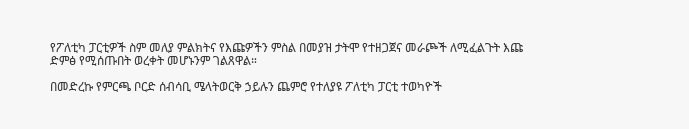የፖለቲካ ፓርቲዎች ስም መለያ ምልክትና የእጩዎችን ምስል በመያዝ ታትሞ የተዘጋጀና መራጮች ለሚፈልጉት እጩ ድምፅ የሚሰጡበት ወረቀት መሆኑንም ገልጸዋል።

በመድረኩ የምርጫ ቦርድ ሰብሳቢ ሜላትወርቅ ኃይሉን ጨምሮ የተለያዩ ፖለቲካ ፓርቲ ተወካዮች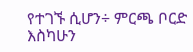የተገኙ ሲሆን÷ ምርጫ ቦርድ እስካሁን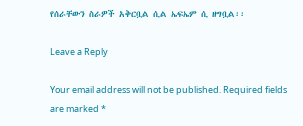የሰራቸውን ስራዎች አቅርቧል ሲል ኤፍኤም ሲ ዘግቧል፡፡

Leave a Reply

Your email address will not be published. Required fields are marked *